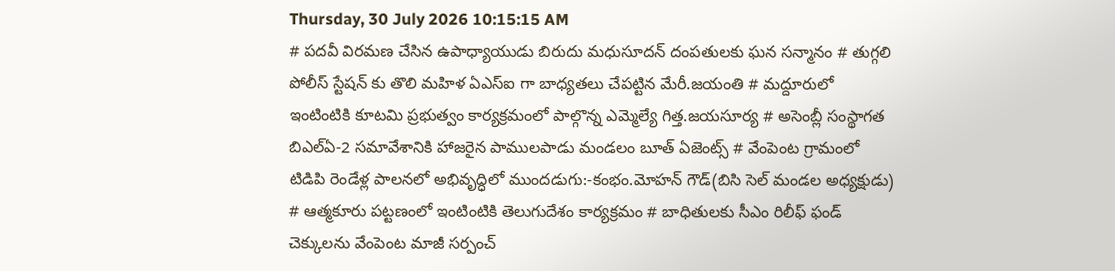Thursday, 30 July 2026 10:15:15 AM
# పదవీ విరమణ చేసిన ఉపాధ్యాయుడు బిరుదు మధుసూదన్ దంపతులకు ఘన సన్మానం # తుగ్గలి పోలీస్ స్టేషన్ కు తొలి మహిళ ఏఎస్ఐ గా బాధ్యతలు చేపట్టిన మేరీ.జయంతి # మద్దూరులో ఇంటింటికి కూటమి ప్రభుత్వం కార్యక్రమంలో పాల్గొన్న ఎమ్మెల్యే గిత్త.జయసూర్య # అసెంబ్లీ సంస్థాగత బిఎల్ఏ-2 సమావేశానికి హాజరైన పాములపాడు మండలం బూత్ ఏజెంట్స్ # వేంపెంట గ్రామంలో టిడిపి రెండేళ్ల పాలనలో అభివృద్ధిలో ముందడుగు:-కంభం.మోహన్ గౌడ్(బిసి సెల్ మండల అధ్యక్షుడు) # ఆత్మకూరు పట్టణంలో ఇంటింటికి తెలుగుదేశం కార్యక్రమం # బాధితులకు సీఎం రిలీఫ్ ఫండ్ చెక్కులను వేంపెంట మాజీ సర్పంచ్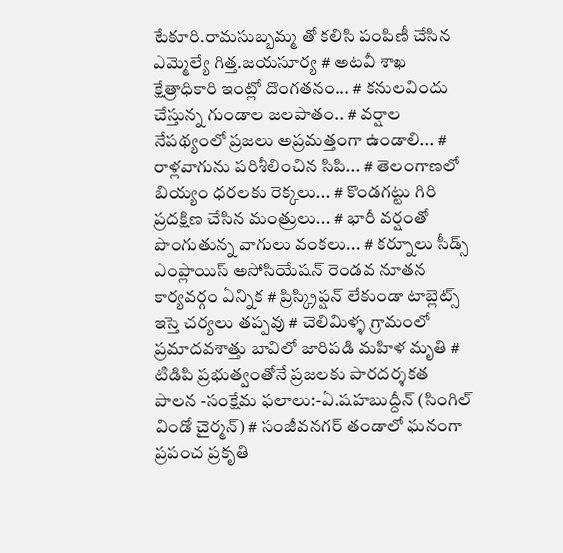టేకూరి.రామసుబ్బమ్మ తో కలిసి పంపిణీ చేసిన ఎమ్మెల్యే గిత్త.జయసూర్య # అటవీ శాఖ క్షేత్రాధికారి ఇంట్లో దొంగతనం... # కనులవిందు చేస్తున్న గుండాల జలపాతం.. # వర్షాల నేపథ్యంలో ప్రజలు అప్రమత్తంగా ఉండాలి... # రాళ్లవాగును పరిశీలించిన సిపి... # తెలంగాణలో బియ్యం ధరలకు రెక్కలు... # కొండగట్టు గిరి ప్రదక్షిణ చేసిన మంత్రులు... # భారీ వర్షంతో పొంగుతున్న వాగులు వంకలు... # కర్నూలు సీడ్స్ ఎంప్లాయిస్ అసోసియేషన్ రెండవ నూతన కార్యవర్గం ఏన్నిక # ప్రిస్క్రిప్షన్ లేకుండా టాబ్లెట్స్ ఇస్తె చర్యలు తప్పవు # చెలిమిళ్ళ గ్రామంలో ప్రమాదవశాత్తు బావిలో జారిపడి మహిళ మృతి # టిడిపి ప్రభుత్వంతోనే ప్రజలకు పారదర్శకత పాలన -సంక్షేమ ఫలాలు:-ఏ.షహబుద్దీన్ (సింగిల్ విండో చైర్మన్) # సంజీవనగర్ తండాలో ఘనంగా ప్రపంచ ప్రకృతి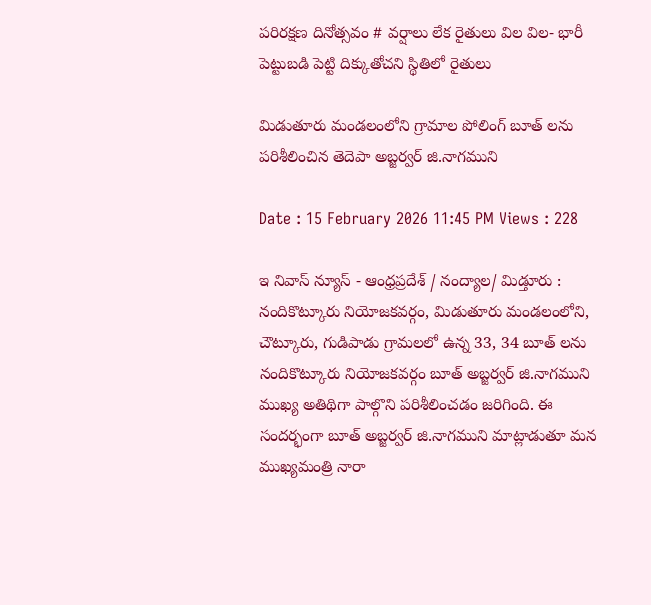పరిరక్షణ దినోత్సవం # వర్షాలు లేక రైతులు విల విల- భారీ పెట్టుబడి పెట్టి దిక్కుతోచని స్థితిలో రైతులు

మిడుతూరు మండలంలోని గ్రామాల పోలింగ్ బూత్ లను పరిశీలించిన తెదెపా అబ్జర్వర్ జి.నాగముని

Date : 15 February 2026 11:45 PM Views : 228

ఇ నివాస్ న్యూస్ - ఆంధ్రప్రదేశ్ / నంద్యాల/ మిడ్తూరు : నందికొట్కూరు నియోజకవర్గం, మిడుతూరు మండలంలోని, చౌట్కూరు, గుడిపాడు గ్రామలలో ఉన్న 33, 34 బూత్ లను నందికొట్కూరు నియోజకవర్గం బూత్ అబ్జర్వర్ జి.నాగముని ముఖ్య అతిథిగా పాల్గొని పరిశీలించడం జరిగింది. ఈ సందర్భంగా బూత్ అబ్జర్వర్ జి.నాగముని మాట్లాడుతూ మన ముఖ్యమంత్రి నారా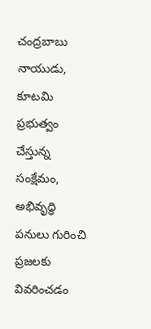చంద్రబాబు నాయుడు, కూటమి ప్రభుత్వం చేస్తున్న సంక్షేమం, అభివృద్ధి పనులు గురించి ప్రజలకు వివరించడం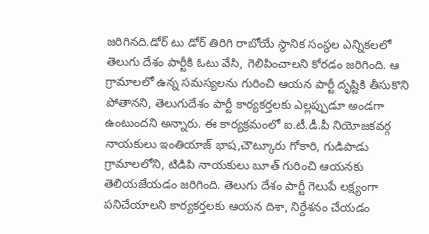జరిగినది.డోర్ టు డోర్ తిరిగి రాబోయే స్థానిక సంస్థల ఎన్నికలలో తెలుగు దేశం పార్టీకి ఓటు వేసి, గెలిపించాలని కోరడం జరిగింది. ఆ గ్రామాలలో ఉన్న సమస్యలను గురించి ఆయన పార్టీ దృష్టికి తీసుకొని పోతానని, తెలుగుదేశం పార్టీ కార్యకర్తలకు ఎల్లప్పుడూ అండగా ఉంటుందని అన్నారు. ఈ కార్యక్రమంలో ఐ.టీ.డీ.పీ నియోజకవర్గ నాయకులు ఇంతియాజ్ భాష,చౌట్కూరు గోకారి, గుడిపాడు గ్రామాలలోని, టిడిపి నాయకులు బూత్ గురించి ఆయనకు తెలియజేయడం జరిగింది. తెలుగు దేశం పార్టీ గెలుపే లక్ష్యంగా పనిచేయాలని కార్యకర్తలకు ఆయన దిశా, నిర్దేశనం చేయడం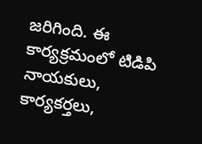జరిగింది. ఈ కార్యక్రమంలో టిడిపి నాయకులు, కార్యకర్తలు,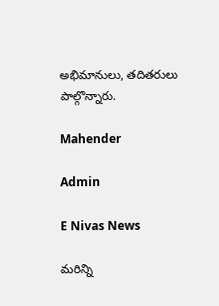అభిమానులు, తదితరులు పాల్గొన్నారు.

Mahender

Admin

E Nivas News

మరిన్ని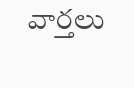వార్తలు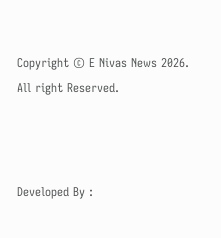Copyright © E Nivas News 2026. All right Reserved.



Developed By :